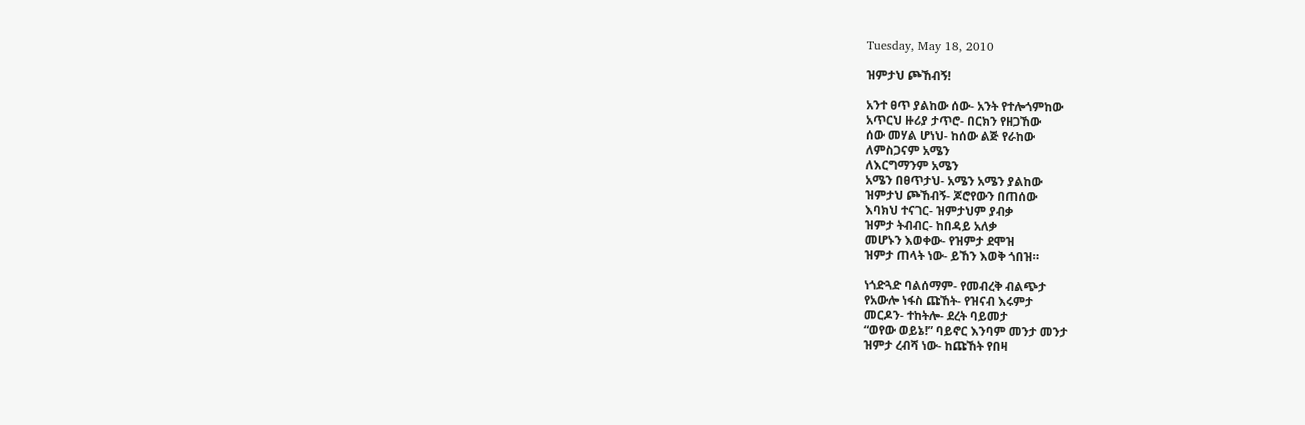Tuesday, May 18, 2010

ዝምታህ ጮኸብኝ!

አንተ ፀጥ ያልከው ሰው- አንት የተሎጎምከው
አጥርህ ዙሪያ ታጥሮ- በርክን የዘጋኸው
ሰው መሃል ሆነህ- ከሰው ልጅ የራከው
ለምስጋናም አሜን
ለእርግማንም አሜን
አሜን በፀጥታህ- አሜን አሜን ያልከው
ዝምታህ ጮኸብኝ- ጆሮየውን በጠሰው
እባክህ ተናገር- ዝምታህም ያብቃ
ዝምታ ትብብር- ከበዳይ አለቃ
መሆኑን እወቀው- የዝምታ ደሞዝ
ዝምታ ጠላት ነው- ይኸን እወቅ ጎበዝ።

ነጎድጓድ ባልሰማም- የመብረቅ ብልጭታ
የአውሎ ነፋስ ጩኸት- የዝናብ እሩምታ
መርዶን- ተከትሎ- ደረት ባይመታ
“ወየው ወይኔ!” ባይኖር እንባም መንታ መንታ
ዝምታ ረብሻ ነው- ከጩኸት የበዛ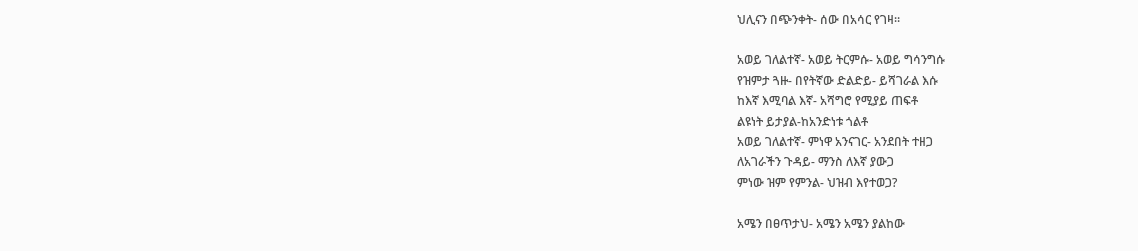ህሊናን በጭንቀት- ሰው በአሳር የገዛ።

አወይ ገለልተኛ- አወይ ትርምሱ- አወይ ግሳንግሱ
የዝምታ ጓዙ- በየትኛው ድልድይ- ይሻገራል እሱ
ከእኛ እሚባል እኛ- አሻግሮ የሚያይ ጠፍቶ
ልዩነት ይታያል-ከአንድነቱ ጎልቶ
አወይ ገለልተኛ- ምነዋ አንናገር- አንደበት ተዘጋ
ለአገራችን ጉዳይ- ማንስ ለእኛ ያውጋ
ምነው ዝም የምንል- ህዝብ እየተወጋ?

አሜን በፀጥታህ- አሜን አሜን ያልከው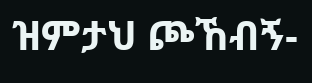ዝምታህ ጮኸብኝ-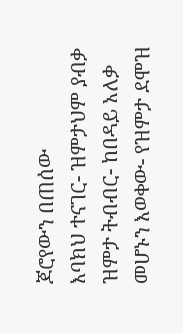ጆሮየውን በጠሰው
እባክህ ተናገር- ዝምታህም ያብቃ
ዝምታ ትብብር- ከበዳይ አለቃ
መሆኑን እወቀው- የዝምታ ደሞዝ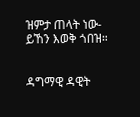ዝምታ ጠላት ነው- ይኸን እወቅ ጎበዝ።


ዳግማዊ ዳዊት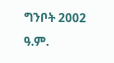ግንቦት 2002 ዓ.ም.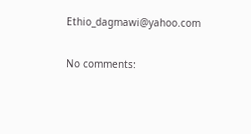Ethio_dagmawi@yahoo.com

No comments: